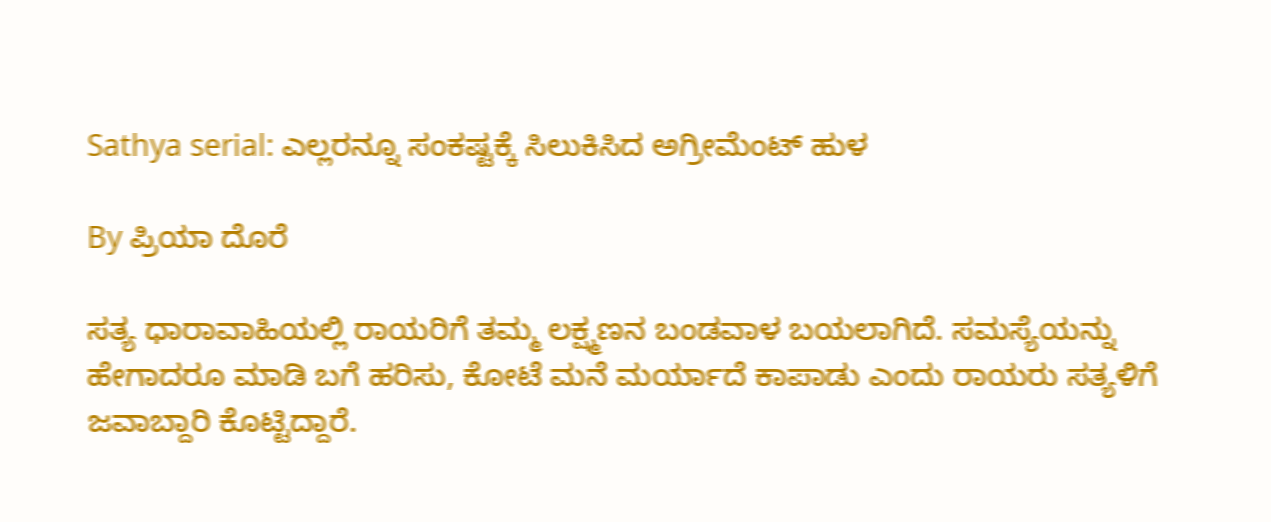Sathya serial: ಎಲ್ಲರನ್ನೂ ಸಂಕಷ್ಟಕ್ಕೆ ಸಿಲುಕಿಸಿದ ಅಗ್ರೀಮೆಂಟ್ ಹುಳ

By ಪ್ರಿಯಾ ದೊರೆ

ಸತ್ಯ ಧಾರಾವಾಹಿಯಲ್ಲಿ ರಾಯರಿಗೆ ತಮ್ಮ ಲಕ್ಷ್ಮಣನ ಬಂಡವಾಳ ಬಯಲಾಗಿದೆ. ಸಮಸ್ಯೆಯನ್ನು ಹೇಗಾದರೂ ಮಾಡಿ ಬಗೆ ಹರಿಸು, ಕೋಟೆ ಮನೆ ಮರ್ಯಾದೆ ಕಾಪಾಡು ಎಂದು ರಾಯರು ಸತ್ಯಳಿಗೆ ಜವಾಬ್ದಾರಿ ಕೊಟ್ಟಿದ್ದಾರೆ.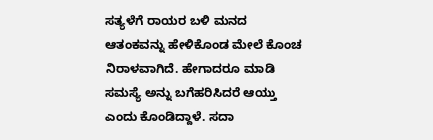ಸತ್ಯಳೆಗೆ ರಾಯರ ಬಳಿ ಮನದ ಆತಂಕವನ್ನು ಹೇಳಿಕೊಂಡ ಮೇಲೆ ಕೊಂಚ ನಿರಾಳವಾಗಿದೆ. ಹೇಗಾದರೂ ಮಾಡಿ ಸಮಸ್ಯೆ ಅನ್ನು ಬಗೆಹರಿಸಿದರೆ ಆಯ್ತು ಎಂದು ಕೊಂಡಿದ್ದಾಳೆ. ಸದಾ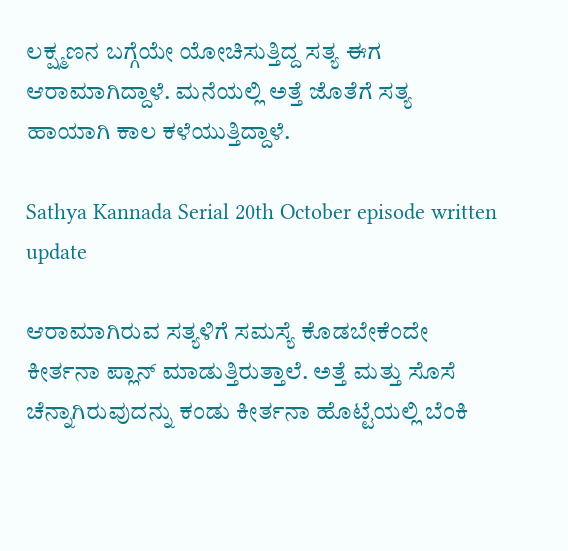ಲಕ್ಷ್ಮಣನ ಬಗ್ಗೆಯೇ ಯೋಚಿಸುತ್ತಿದ್ದ ಸತ್ಯ ಈಗ ಆರಾಮಾಗಿದ್ದಾಳೆ. ಮನೆಯಲ್ಲಿ ಅತ್ತೆ ಜೊತೆಗೆ ಸತ್ಯ ಹಾಯಾಗಿ ಕಾಲ ಕಳೆಯುತ್ತಿದ್ದಾಳೆ.

Sathya Kannada Serial 20th October episode written update

ಆರಾಮಾಗಿರುವ ಸತ್ಯಳಿಗೆ ಸಮಸ್ಯೆ ಕೊಡಬೇಕೆಂದೇ ಕೀರ್ತನಾ ಪ್ಲಾನ್ ಮಾಡುತ್ತಿರುತ್ತಾಲೆ. ಅತ್ತೆ ಮತ್ತು ಸೊಸೆ ಚೆನ್ನಾಗಿರುವುದನ್ನು ಕಂಡು ಕೀರ್ತನಾ ಹೊಟ್ಟೆಯಲ್ಲಿ ಬೆಂಕಿ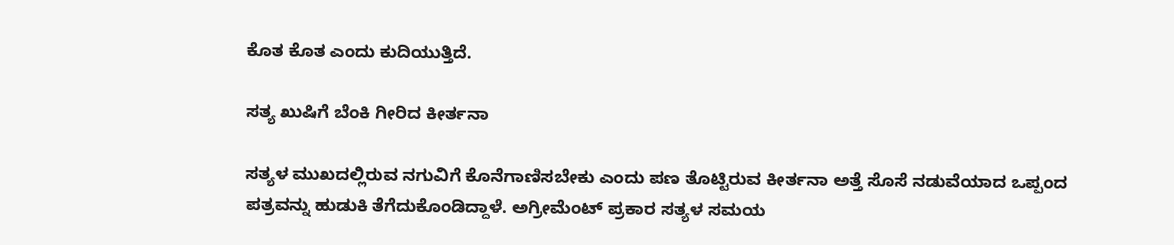ಕೊತ ಕೊತ ಎಂದು ಕುದಿಯುತ್ತಿದೆ.

ಸತ್ಯ ಖುಷಿಗೆ ಬೆಂಕಿ ಗೀರಿದ ಕೀರ್ತನಾ

ಸತ್ಯಳ ಮುಖದಲ್ಲಿರುವ ನಗುವಿಗೆ ಕೊನೆಗಾಣಿಸಬೇಕು ಎಂದು ಪಣ ತೊಟ್ಟಿರುವ ಕೀರ್ತನಾ ಅತ್ತೆ ಸೊಸೆ ನಡುವೆಯಾದ ಒಪ್ಪಂದ ಪತ್ರವನ್ನು ಹುಡುಕಿ ತೆಗೆದುಕೊಂಡಿದ್ದಾಳೆ. ಅಗ್ರೀಮೆಂಟ್ ಪ್ರಕಾರ ಸತ್ಯಳ ಸಮಯ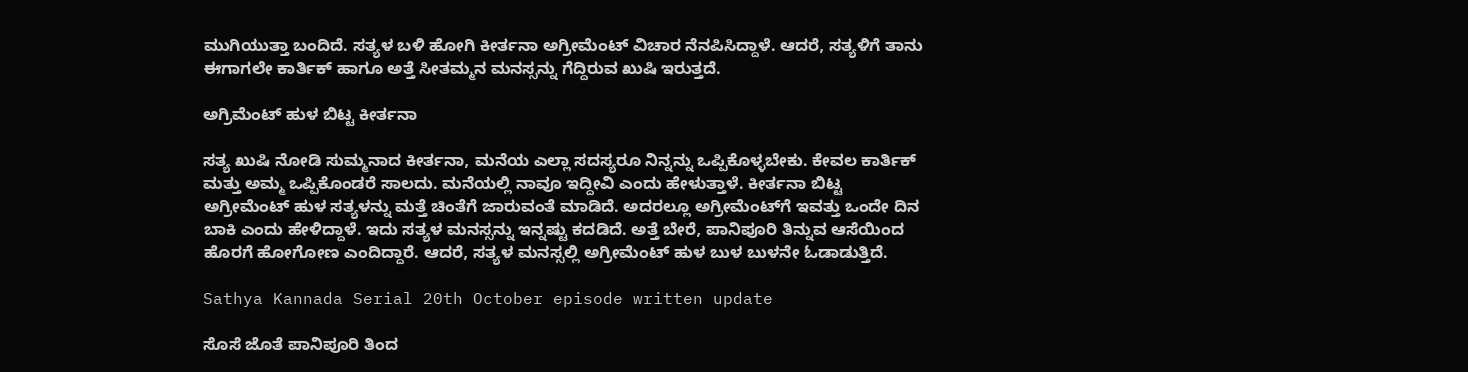ಮುಗಿಯುತ್ತಾ ಬಂದಿದೆ. ಸತ್ಯಳ ಬಳಿ ಹೋಗಿ ಕೀರ್ತನಾ ಅಗ್ರೀಮೆಂಟ್ ವಿಚಾರ ನೆನಪಿಸಿದ್ದಾಳೆ. ಆದರೆ, ಸತ್ಯಳಿಗೆ ತಾನು ಈಗಾಗಲೇ ಕಾರ್ತಿಕ್ ಹಾಗೂ ಅತ್ತೆ ಸೀತಮ್ಮನ ಮನಸ್ಸನ್ನು ಗೆದ್ದಿರುವ ಖುಷಿ ಇರುತ್ತದೆ.

ಅಗ್ರಿಮೆಂಟ್ ಹುಳ ಬಿಟ್ಟ ಕೀರ್ತನಾ

ಸತ್ಯ ಖುಷಿ ನೋಡಿ ಸುಮ್ಮನಾದ ಕೀರ್ತನಾ, ಮನೆಯ ಎಲ್ಲಾ ಸದಸ್ಯರೂ ನಿನ್ನನ್ನು ಒಪ್ಪಿಕೊಳ್ಳಬೇಕು. ಕೇವಲ ಕಾರ್ತಿಕ್ ಮತ್ತು ಅಮ್ಮ ಒಪ್ಪಿಕೊಂಡರೆ ಸಾಲದು. ಮನೆಯಲ್ಲಿ ನಾವೂ ಇದ್ದೀವಿ ಎಂದು ಹೇಳುತ್ತಾಳೆ. ಕೀರ್ತನಾ ಬಿಟ್ಟ ಅಗ್ರೀಮೆಂಟ್ ಹುಳ ಸತ್ಯಳನ್ನು ಮತ್ತೆ ಚಿಂತೆಗೆ ಜಾರುವಂತೆ ಮಾಡಿದೆ. ಅದರಲ್ಲೂ ಅಗ್ರೀಮೆಂಟ್‌ಗೆ ಇವತ್ತು ಒಂದೇ ದಿನ ಬಾಕಿ ಎಂದು ಹೇಳಿದ್ದಾಳೆ. ಇದು ಸತ್ಯಳ ಮನಸ್ಸನ್ನು ಇನ್ನಷ್ಟು ಕದಡಿದೆ. ಅತ್ತೆ ಬೇರೆ, ಪಾನಿಪೂರಿ ತಿನ್ನುವ ಆಸೆಯಿಂದ ಹೊರಗೆ ಹೋಗೋಣ ಎಂದಿದ್ದಾರೆ. ಆದರೆ, ಸತ್ಯಳ ಮನಸ್ಸಲ್ಲಿ ಅಗ್ರೀಮೆಂಟ್ ಹುಳ ಬುಳ ಬುಳನೇ ಓಡಾಡುತ್ತಿದೆ.

Sathya Kannada Serial 20th October episode written update

ಸೊಸೆ ಜೊತೆ ಪಾನಿಪೂರಿ ತಿಂದ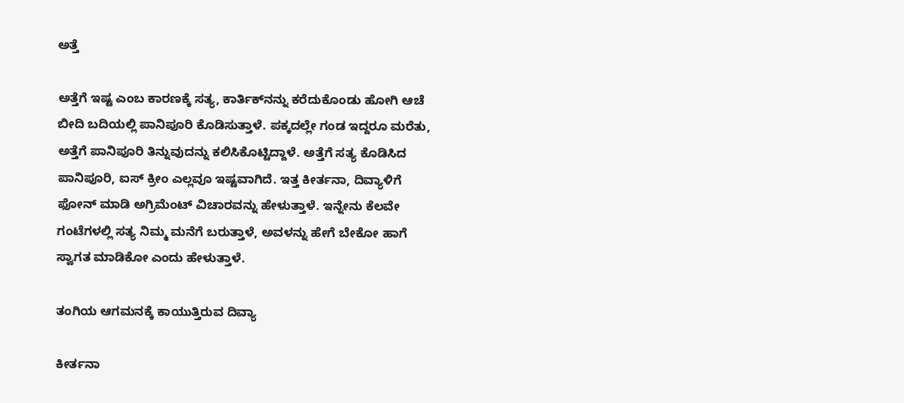ಅತ್ತೆ

ಅತ್ತೆಗೆ ಇಷ್ಟ ಎಂಬ ಕಾರಣಕ್ಕೆ ಸತ್ಯ, ಕಾರ್ತಿಕ್‌ನನ್ನು ಕರೆದುಕೊಂಡು ಹೋಗಿ ಆಚೆ ಬೀದಿ ಬದಿಯಲ್ಲಿ ಪಾನಿಪೂರಿ ಕೊಡಿಸುತ್ತಾಳೆ. ಪಕ್ಕದಲ್ಲೇ ಗಂಡ ಇದ್ದರೂ ಮರೆತು, ಅತ್ತೆಗೆ ಪಾನಿಪೂರಿ ತಿನ್ನುವುದನ್ನು ಕಲಿಸಿಕೊಟ್ಟಿದ್ದಾಳೆ. ಅತ್ತೆಗೆ ಸತ್ಯ ಕೊಡಿಸಿದ ಪಾನಿಪೂರಿ, ಐಸ್ ಕ್ರೀಂ ಎಲ್ಲವೂ ಇಷ್ಟವಾಗಿದೆ. ಇತ್ತ ಕೀರ್ತನಾ, ದಿವ್ಯಾಳಿಗೆ ಫೋನ್ ಮಾಡಿ ಅಗ್ರಿಮೆಂಟ್ ವಿಚಾರವನ್ನು ಹೇಳುತ್ತಾಳೆ. ಇನ್ನೇನು ಕೆಲವೇ ಗಂಟೆಗಳಲ್ಲಿ ಸತ್ಯ ನಿಮ್ಮ ಮನೆಗೆ ಬರುತ್ತಾಳೆ, ಅವಳನ್ನು ಹೇಗೆ ಬೇಕೋ ಹಾಗೆ ಸ್ವಾಗತ ಮಾಡಿಕೋ ಎಂದು ಹೇಳುತ್ತಾಳೆ.

ತಂಗಿಯ ಆಗಮನಕ್ಕೆ ಕಾಯುತ್ತಿರುವ ದಿವ್ಯಾ

ಕೀರ್ತನಾ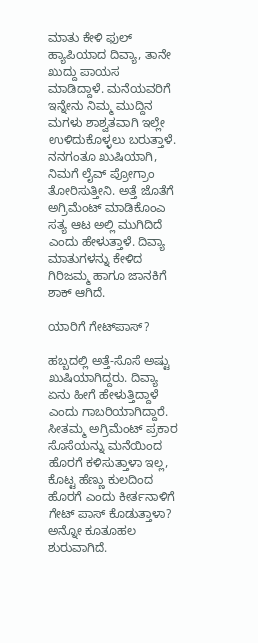ಮಾತು ಕೇಳಿ ಫುಲ್ ಹ್ಯಾಪಿಯಾದ ದಿವ್ಯಾ, ತಾನೇ ಖುದ್ದು ಪಾಯಸ ಮಾಡಿದ್ದಾಳೆ. ಮನೆಯವರಿಗೆ ಇನ್ನೇನು ನಿಮ್ಮ ಮುದ್ದಿನ ಮಗಳು ಶಾಶ್ವತವಾಗಿ ಇಲ್ಲೇ ಉಳಿದುಕೊಳ್ಳಲು ಬರುತ್ತಾಳೆ. ನನಗಂತೂ ಖುಷಿಯಾಗಿ, ನಿಮಗೆ ಲೈವ್ ಪ್ರೋಗ್ರಾಂ ತೋರಿಸುತ್ತೀನಿ. ಅತ್ತೆ ಜೊತೆಗೆ ಅಗ್ರಿಮೆಂಟ್ ಮಾಡಿಕೊಂಎ ಸತ್ಯ ಆಟ ಅಲ್ಲಿ ಮುಗಿದಿದೆ ಎಂದು ಹೇಳುತ್ತಾಳೆ. ದಿವ್ಯಾ ಮಾತುಗಳನ್ನು ಕೇಳಿದ ಗಿರಿಜಮ್ಮ ಹಾಗೂ ಜಾನಕಿಗೆ ಶಾಕ್ ಆಗಿದೆ.

ಯಾರಿಗೆ ಗೇಟ್‌ಪಾಸ್?

ಹಬ್ಬದಲ್ಲಿ ಅತ್ತೆ-ಸೊಸೆ ಅಷ್ಟು ಖುಷಿಯಾಗಿದ್ದರು. ದಿವ್ಯಾ ಏನು ಹೀಗೆ ಹೇಳುತ್ತಿದ್ದಾಳೆ ಎಂದು ಗಾಬರಿಯಾಗಿದ್ದಾರೆ. ಸೀತಮ್ಮ ಅಗ್ರಿಮೆಂಟ್ ಪ್ರಕಾರ ಸೊಸೆಯನ್ನು ಮನೆಯಿಂದ ಹೊರಗೆ ಕಳಿಸುತ್ತಾಳಾ ಇಲ್ಲ, ಕೊಟ್ಟ ಹೆಣ್ಣು ಕುಲದಿಂದ ಹೊರಗೆ ಎಂದು ಕೀರ್ತನಾಳಿಗೆ ಗೇಟ್ ಪಾಸ್ ಕೊಡುತ್ತಾಳಾ? ಅನ್ನೋ ಕೂತೂಹಲ ಶುರುವಾಗಿದೆ.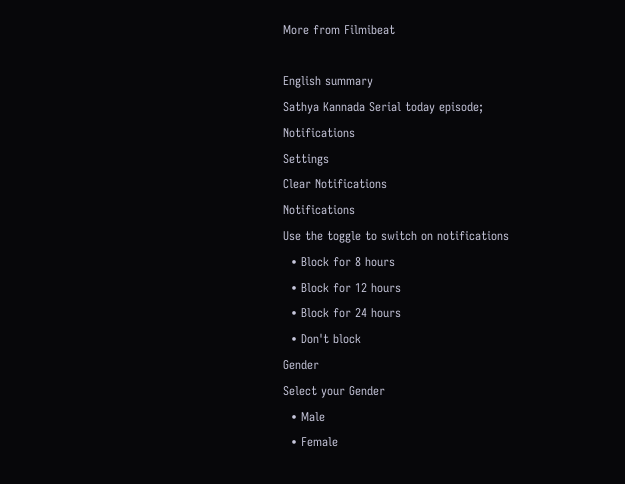More from Filmibeat

English summary
Sathya Kannada Serial today episode;
Notifications
Settings
Clear Notifications
Notifications
Use the toggle to switch on notifications
  • Block for 8 hours
  • Block for 12 hours
  • Block for 24 hours
  • Don't block
Gender
Select your Gender
  • Male
  • Female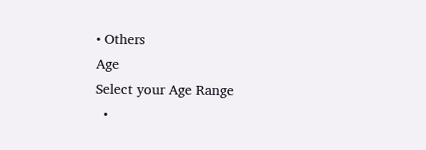• Others
Age
Select your Age Range
  •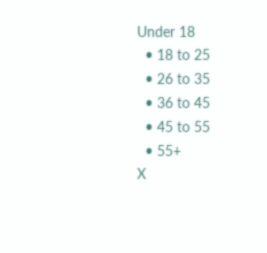Under 18
  • 18 to 25
  • 26 to 35
  • 36 to 45
  • 45 to 55
  • 55+
X